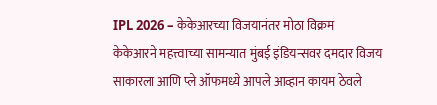IPL 2026 – केकेआरच्या विजयानंतर मोठा विक्रम
केकेआरने महत्त्वाच्या सामन्यात मुंबई इंडियन्सवर दमदार विजय साकारला आणि प्ले ऑफमध्ये आपले आव्हान कायम ठेवले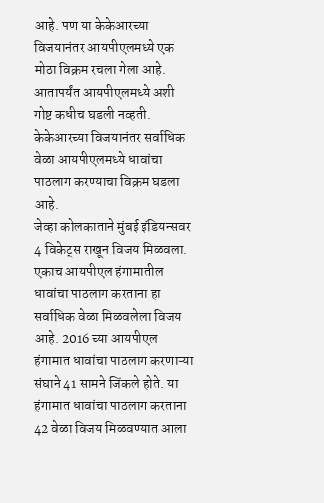आहे. पण या केकेआरच्या विजयानंतर आयपीएलमध्ये एक मोठा विक्रम रचला गेला आहे. आतापर्यंत आयपीएलमध्ये अशी गोष्ट कधीच घडली नव्हती. केकेआरच्या विजयानंतर सर्वाधिक वेळा आयपीएलमध्ये धावांचा पाठलाग करण्याचा विक्रम घडला आहे.
जेव्हा कोलकाताने मुंबई इंडियन्सवर 4 विकेट्स राखून विजय मिळवला. एकाच आयपीएल हंगामातील धावांचा पाठलाग करताना हा सर्वाधिक वेळा मिळवलेला विजय आहे. 2016 च्या आयपीएल हंगामात धावांचा पाठलाग करणाऱ्या संघाने 41 सामने जिंकले होते. या हंगामात धावांचा पाठलाग करताना 42 वेळा विजय मिळवण्यात आला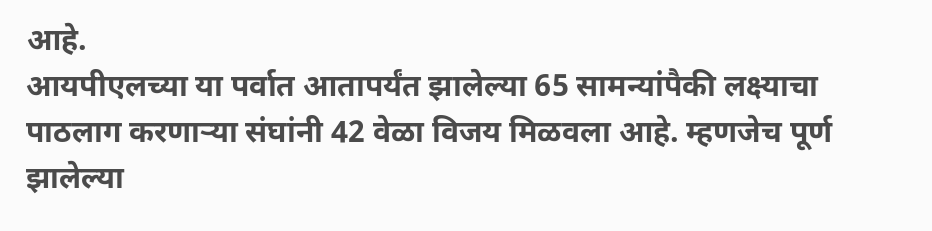आहे.
आयपीएलच्या या पर्वात आतापर्यंत झालेल्या 65 सामन्यांपैकी लक्ष्याचा पाठलाग करणाऱ्या संघांनी 42 वेळा विजय मिळवला आहे. म्हणजेच पूर्ण झालेल्या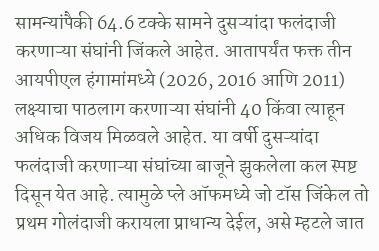सामन्यांपैकी 64.6 टक्के सामने दुसऱ्यांदा फलंदाजी करणाऱ्या संघांनी जिंकले आहेत. आतापर्यंत फक्त तीन आयपीएल हंगामांमध्ये (2026, 2016 आणि 2011) लक्ष्याचा पाठलाग करणाऱ्या संघांनी 40 किंवा त्याहून अधिक विजय मिळवले आहेत. या वर्षी दुसऱ्यांदा फलंदाजी करणाऱ्या संघांच्या बाजूने झुकलेला कल स्पष्ट दिसून येत आहे. त्यामुळे प्ले ऑफमध्ये जो टॉस जिंकेल तो प्रथम गोलंदाजी करायला प्राधान्य देईल, असे म्हटले जात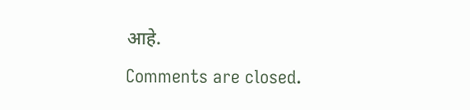आहे.
Comments are closed.